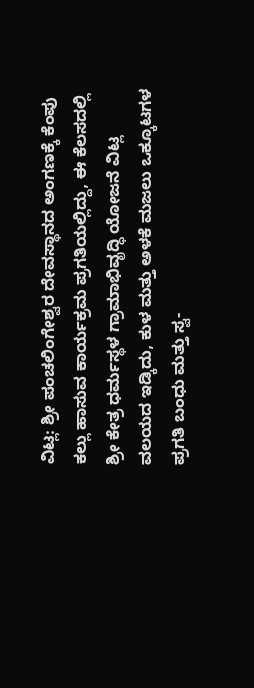ವಿಟ್ಲ: ಶ್ರೀ ಪಂಚಲಿಂಗೇಶ್ವರ ದೇವಸ್ಥಾನದ ಅಂಗಣಕ್ಕೆ ಕೆಂಪು ಕಲ್ಲು ಹಾಸುವ ಕಾರ್ಯಕ್ರಮ ಪ್ರಗತಿಯಲ್ಲಿದ್ದು, ಈ ಕೆಲಸದಲ್ಲಿ ಶ್ರೀ ಕೇತ್ರ ಧರ್ಮಸ್ಥಳ ಗ್ರಾಮಾಭಿವೃದ್ಧಿ ಯೋಜನೆ ವಿಟ್ಲ ವಲಯದ ಇಡ್ಕಿದು, ಕುಳ ಮತ್ತು ಅಳಕೆ ಮಜಲು ಒಕ್ಕೂಟಗಳ ಪ್ರಗತಿ ಬಂಧು ಮತ್ತು ಸ್ವ-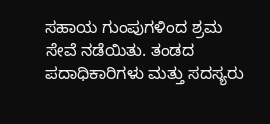ಸಹಾಯ ಗುಂಪುಗಳಿಂದ ಶ್ರಮ ಸೇವೆ ನಡೆಯಿತು. ತಂಡದ ಪದಾಧಿಕಾರಿಗಳು ಮತ್ತು ಸದಸ್ಯರು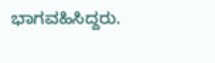ಭಾಗವಹಿಸಿದ್ದರು.